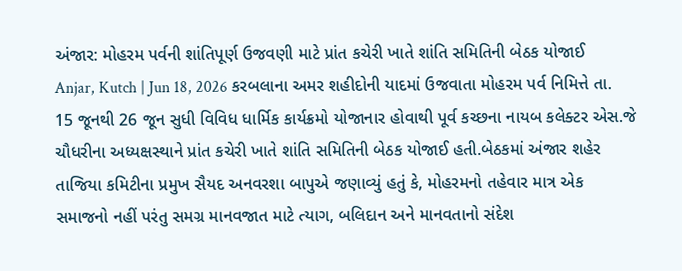અંજાર: મોહરમ પર્વની શાંતિપૂર્ણ ઉજવણી માટે પ્રાંત કચેરી ખાતે શાંતિ સમિતિની બેઠક યોજાઈ
Anjar, Kutch | Jun 18, 2026 કરબલાના અમર શહીદોની યાદમાં ઉજવાતા મોહરમ પર્વ નિમિત્તે તા. 15 જૂનથી 26 જૂન સુધી વિવિધ ધાર્મિક કાર્યક્રમો યોજાનાર હોવાથી પૂર્વ કચ્છના નાયબ કલેક્ટર એસ.જે ચૌધરીના અધ્યક્ષસ્થાને પ્રાંત કચેરી ખાતે શાંતિ સમિતિની બેઠક યોજાઈ હતી.બેઠકમાં અંજાર શહેર તાજિયા કમિટીના પ્રમુખ સૈયદ અનવરશા બાપુએ જણાવ્યું હતું કે, મોહરમનો તહેવાર માત્ર એક સમાજનો નહીં પરંતુ સમગ્ર માનવજાત માટે ત્યાગ, બલિદાન અને માનવતાનો સંદેશ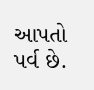આપતો પર્વ છે.